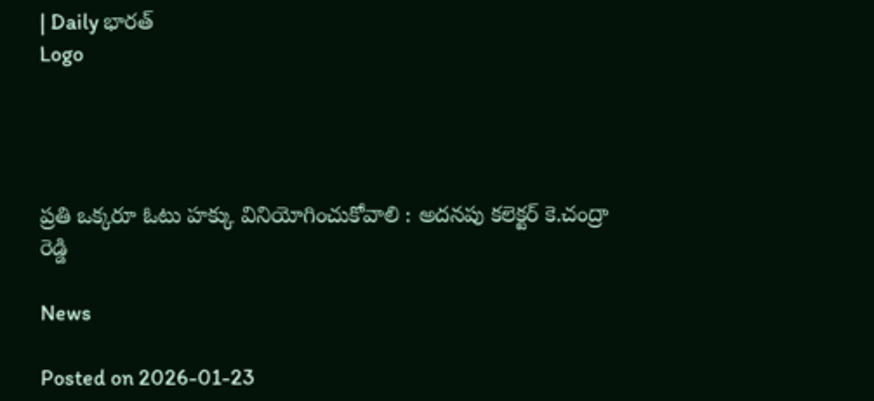| Daily భారత్
Logo




ప్రతి ఒక్కరూ ఓటు హక్కు వినియోగించుకోవాలి : అదనపు కలెక్టర్ కె.చంద్రా రెడ్డి

News

Posted on 2026-01-23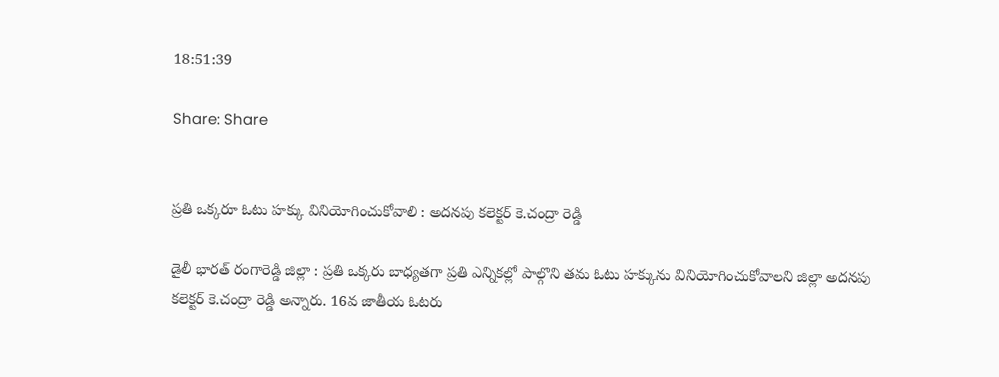18:51:39

Share: Share


ప్రతి ఒక్కరూ ఓటు హక్కు వినియోగించుకోవాలి : అదనపు కలెక్టర్ కె.చంద్రా రెడ్డి

డైలీ భారత్ రంగారెడ్డి జిల్లా : ప్రతి ఒక్కరు బాధ్యతగా ప్రతి ఎన్నికల్లో పాల్గొని తమ ఓటు హక్కును వినియోగించుకోవాలని జిల్లా అదనపు కలెక్టర్ కె.చంద్రా రెడ్డి అన్నారు. 16వ జాతీయ ఓటరు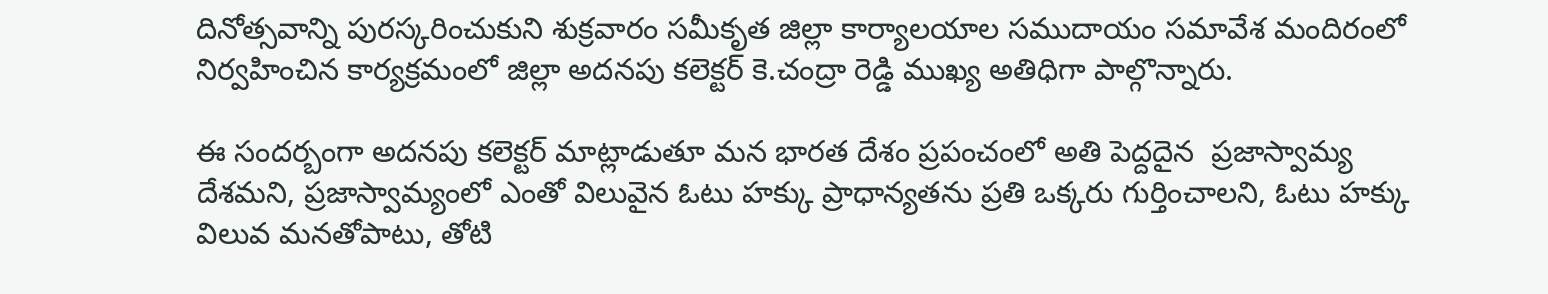దినోత్సవాన్ని పురస్కరించుకుని శుక్రవారం సమీకృత జిల్లా కార్యాలయాల సముదాయం సమావేశ మందిరంలో నిర్వహించిన కార్యక్రమంలో జిల్లా అదనపు కలెక్టర్ కె.చంద్రా రెడ్డి ముఖ్య అతిధిగా పాల్గొన్నారు.

ఈ సందర్బంగా అదనపు కలెక్టర్ మాట్లాడుతూ మన భారత దేశం ప్రపంచంలో అతి పెద్దదైన  ప్రజాస్వామ్య దేశమని, ప్రజాస్వామ్యంలో ఎంతో విలువైన ఓటు హక్కు ప్రాధాన్యతను ప్రతి ఒక్కరు గుర్తించాలని, ఓటు హక్కు విలువ మనతోపాటు, తోటి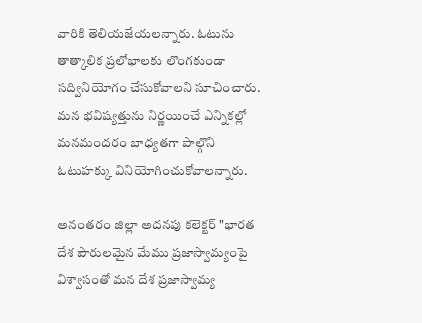వారికి తెలియజేయలన్నారు. ఓటును తాత్కాలిక ప్రలోభాలకు లొంగకుండా సద్వినియోగం చేసుకోవాలని సూచించారు. మన భవిష్యత్తును నిర్ణయించే ఎన్నికల్లో మనమందరం బాధ్యతగా పాల్గొని ఓటుహక్కు వినియోగించుకోవాలన్నారు.

అనంతరం జిల్లా అదనపు కలెక్టర్ "భారత దేశ పౌరులమైన మేము ప్రజాస్వామ్యంపై విశ్వాసంతో మన దేశ ప్రజాస్వామ్య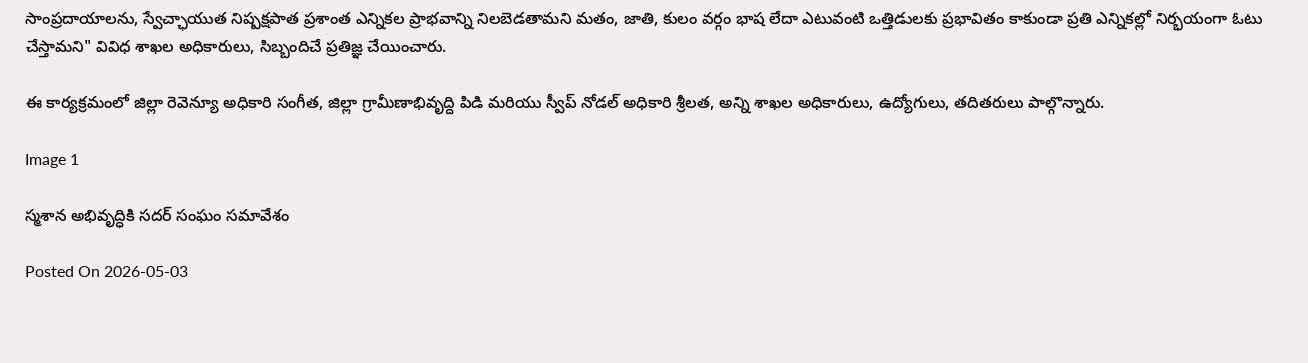సాంప్రదాయాలను, స్వేచ్ఛాయుత నిష్పక్షపాత ప్రశాంత ఎన్నికల ప్రాభవాన్ని నిలబెడతామని మతం, జాతి, కులం వర్గం భాష లేదా ఎటువంటి ఒత్తిడులకు ప్రభావితం కాకుండా ప్రతి ఎన్నికల్లో నిర్భయంగా ఓటు చేస్తామని" వివిధ శాఖల అధికారులు, సిబ్బందిచే ప్రతిజ్ఞ చేయించారు.

ఈ కార్యక్రమంలో జిల్లా రెవెన్యూ అధికారి సంగీత, జిల్లా గ్రామీణాభివృద్ది పిడి మరియు స్వీప్ నోడల్ అధికారి శ్రీలత, అన్ని శాఖల అధికారులు, ఉద్యోగులు, తదితరులు పాల్గొన్నారు.

Image 1

స్మశాన అభివృద్ధికి సదర్ సంఘం సమావేశం

Posted On 2026-05-03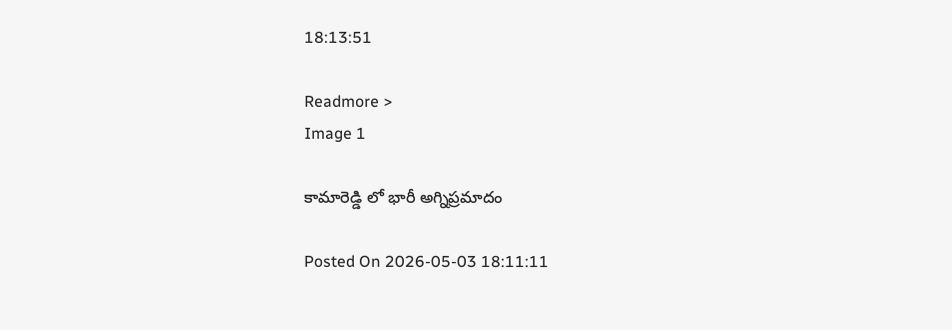18:13:51

Readmore >
Image 1

కామారెడ్డి లో భారీ అగ్నిప్రమాదం

Posted On 2026-05-03 18:11:11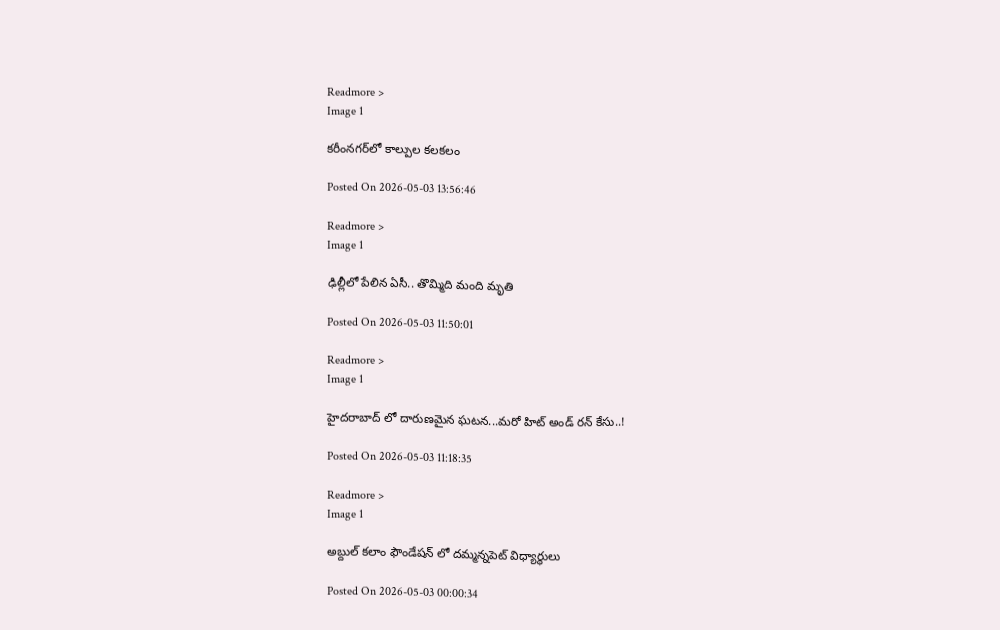Readmore >
Image 1

కరీంనగర్‌లో కాల్పుల కలకలం

Posted On 2026-05-03 13:56:46

Readmore >
Image 1

ఢిల్లీలో పేలిన ఏసీ.. తొమ్మిది మంది మృతి

Posted On 2026-05-03 11:50:01

Readmore >
Image 1

హైదరాబాద్ లో దారుణమైన ఘటన...మరో హిట్ అండ్ రన్ కేసు..!

Posted On 2026-05-03 11:18:35

Readmore >
Image 1

అబ్దుల్ కలాం ఫౌండేషన్ లో దమ్మన్నపెట్ విధ్యార్థులు

Posted On 2026-05-03 00:00:34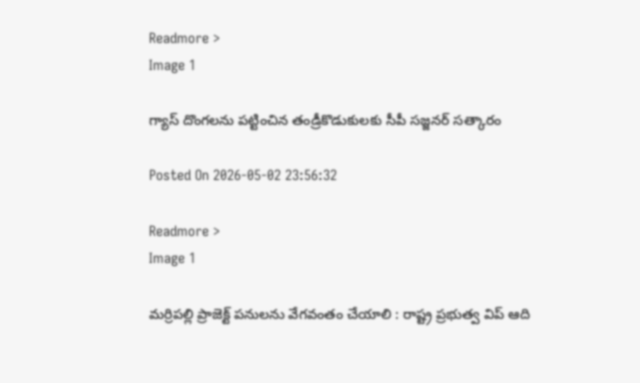Readmore >
Image 1

గ్యాస్ దొంగలను పట్టించిన తండ్రీకొడుకులకు సీపీ సజ్జనర్ సత్కారం

Posted On 2026-05-02 23:56:32

Readmore >
Image 1

మర్రిపల్లి ప్రాజెక్ట్ పనులను వేగవంతం చేయాలి : రాష్ట్ర ప్రభుత్వ విప్ ఆది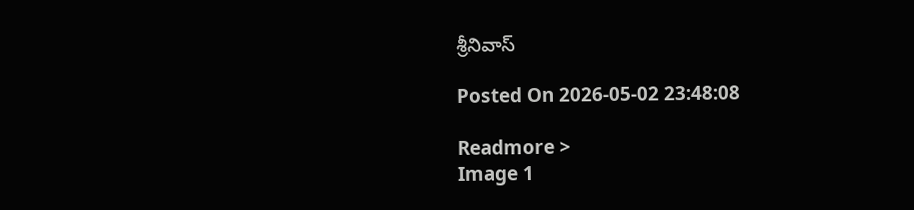శ్రీనివాస్

Posted On 2026-05-02 23:48:08

Readmore >
Image 1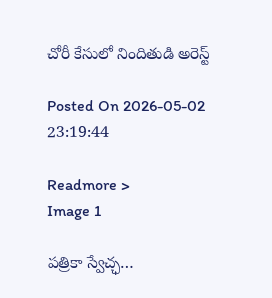చోరీ కేసులో నిందితుడి అరెస్ట్

Posted On 2026-05-02 23:19:44

Readmore >
Image 1

పత్రికా స్వేచ్ఛ…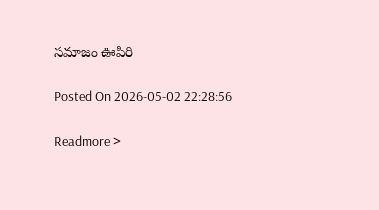సమాజం ఊపిరి

Posted On 2026-05-02 22:28:56

Readmore >